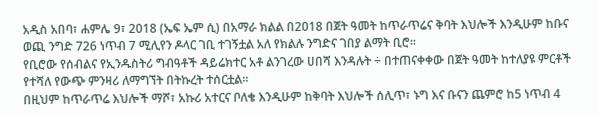አዲስ አበባ፣ ሐምሌ 9፣ 2018 (ኤፍ ኤም ሲ) በአማራ ክልል በ2018 በጀት ዓመት ከጥራጥሬና ቅባት እህሎች እንዲሁም ከቡና ወጪ ንግድ 726 ነጥብ 7 ሚሊየን ዶላር ገቢ ተገኝቷል አለ የክልሉ ንግድና ገበያ ልማት ቢሮ፡፡
የቢሮው የሰብልና የኢንዱስትሪ ግብዓቶች ዳይሬክተር አቶ ልንገረው ሀበሻ እንዳሉት ÷ በተጠናቀቀው በጀት ዓመት ከተለያዩ ምርቶች የተሻለ የውጭ ምንዛሪ ለማግኘት በትኩረት ተሰርቷል፡፡
በዚህም ከጥራጥሬ እህሎች ማሾ፣ አኩሪ አተርና ቦለቄ እንዲሁም ከቅባት እህሎች ሰሊጥ፣ ኑግ እና ቡናን ጨምሮ ከ5 ነጥብ 4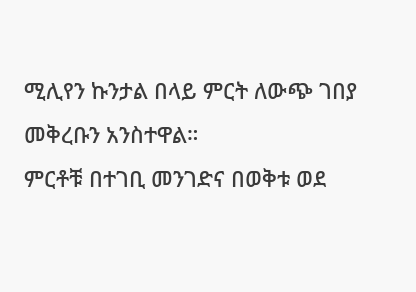ሚሊየን ኩንታል በላይ ምርት ለውጭ ገበያ መቅረቡን አንስተዋል።
ምርቶቹ በተገቢ መንገድና በወቅቱ ወደ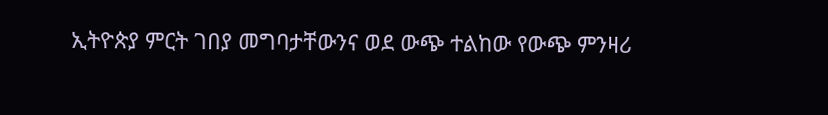ኢትዮጵያ ምርት ገበያ መግባታቸውንና ወደ ውጭ ተልከው የውጭ ምንዛሪ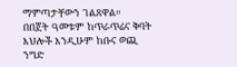ማምጣታቸውን ገልጸዋል።
በበጀት ዓመቱም ከጥራጥሬና ቅባት እህሎች እንዲሁም ከቡና ወጪ ንግድ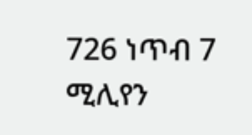726 ነጥብ 7 ሚሊየን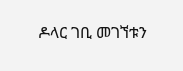ዶላር ገቢ መገኘቱን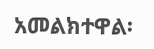አመልክተዋል፡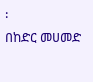፡
በከድር መሀመድ